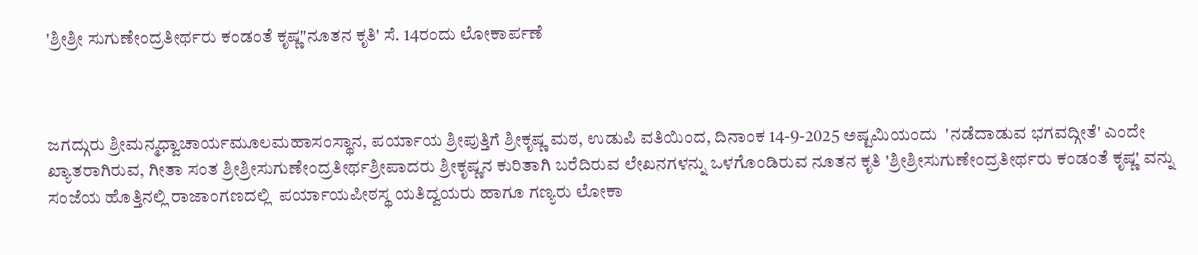'ಶ್ರೀಶ್ರೀ ಸುಗುಣೇಂದ್ರತೀರ್ಥರು ಕಂಡಂತೆ ಕೃಷ್ಣ"ನೂತನ ಕೃತಿ' ಸೆ. 14ರಂದು ಲೋಕಾರ್ಪಣೆ



ಜಗದ್ಗುರು ಶ್ರೀಮನ್ಮಧ್ವಾಚಾರ್ಯಮೂಲಮಹಾಸಂಸ್ಥಾನ, ಪರ್ಯಾಯ ಶ್ರೀಪುತ್ತಿಗೆ ಶ್ರೀಕೃಷ್ಣ ಮಠ, ಉಡುಪಿ ವತಿಯಿಂದ, ದಿನಾಂಕ 14-9-2025 ಅಷ್ಟಮಿಯಂದು  'ನಡೆದಾಡುವ ಭಗವದ್ಗೀತೆ' ಎಂದೇ ಖ್ಯಾತರಾಗಿರುವ, ಗೀತಾ ಸಂತ ಶ್ರೀಶ್ರೀಸುಗುಣೇಂದ್ರತೀರ್ಥಶ್ರೀಪಾದರು ಶ್ರೀಕೃಷ್ಣನ ಕುರಿತಾಗಿ ಬರೆದಿರುವ ಲೇಖನಗಳನ್ನು ಒಳಗೊಂಡಿರುವ ನೂತನ ಕೃತಿ 'ಶ್ರೀಶ್ರೀಸುಗುಣೇಂದ್ರತೀರ್ಥರು ಕಂಡಂತೆ ಕೃಷ್ಣ' ವನ್ನು ಸಂಜೆಯ ಹೊತ್ತಿನಲ್ಲಿ ರಾಜಾಂಗಣದಲ್ಲಿ  ಪರ್ಯಾಯಪೀಠಸ್ಥ ಯತಿದ್ವಯರು ಹಾಗೂ ಗಣ್ಯರು ಲೋಕಾ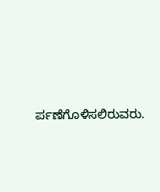ರ್ಪಣೆಗೊಳಿಸಲಿರುವರು.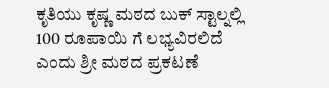ಕೃತಿಯು ಕೃಷ್ಣ ಮಠದ ಬುಕ್ ಸ್ಟಾಲ್ನಲ್ಲಿ 100 ರೂಪಾಯಿ ಗೆ ಲಭ್ಯವಿರಲಿದೆ ಎಂದು ಶ್ರೀ ಮಠದ ಪ್ರಕಟಣೆ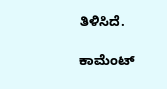ತಿಳಿಸಿದೆ.

ಕಾಮೆಂಟ್‌‌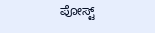ಪೋಸ್ಟ್‌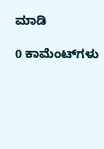ಮಾಡಿ

0 ಕಾಮೆಂಟ್‌ಗಳು